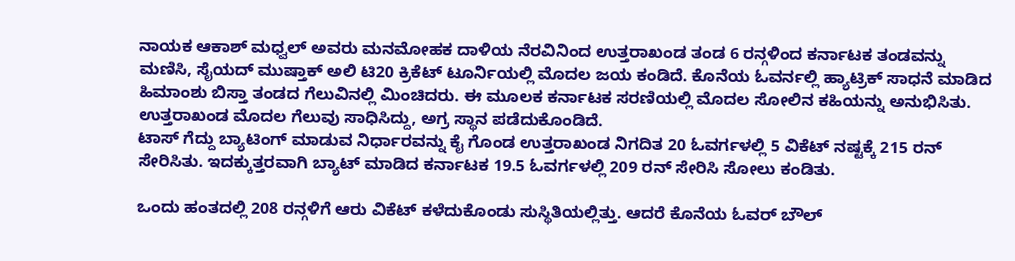ನಾಯಕ ಆಕಾಶ್ ಮಧ್ವಲ್ ಅವರು ಮನಮೋಹಕ ದಾಳಿಯ ನೆರವಿನಿಂದ ಉತ್ತರಾಖಂಡ ತಂಡ 6 ರನ್ಗಳಿಂದ ಕರ್ನಾಟಕ ತಂಡವನ್ನು ಮಣಿಸಿ, ಸೈಯದ್ ಮುಷ್ತಾಕ್ ಅಲಿ ಟಿ20 ಕ್ರಿಕೆಟ್ ಟೂರ್ನಿಯಲ್ಲಿ ಮೊದಲ ಜಯ ಕಂಡಿದೆ. ಕೊನೆಯ ಓವರ್ನಲ್ಲಿ ಹ್ಯಾಟ್ರಿಕ್ ಸಾಧನೆ ಮಾಡಿದ ಹಿಮಾಂಶು ಬಿಸ್ತಾ ತಂಡದ ಗೆಲುವಿನಲ್ಲಿ ಮಿಂಚಿದರು. ಈ ಮೂಲಕ ಕರ್ನಾಟಕ ಸರಣಿಯಲ್ಲಿ ಮೊದಲ ಸೋಲಿನ ಕಹಿಯನ್ನು ಅನುಭಿಸಿತು. ಉತ್ತರಾಖಂಡ ಮೊದಲ ಗೆಲುವು ಸಾಧಿಸಿದ್ದು, ಅಗ್ರ ಸ್ಥಾನ ಪಡೆದುಕೊಂಡಿದೆ.
ಟಾಸ್ ಗೆದ್ದು ಬ್ಯಾಟಿಂಗ್ ಮಾಡುವ ನಿರ್ಧಾರವನ್ನು ಕೈ ಗೊಂಡ ಉತ್ತರಾಖಂಡ ನಿಗದಿತ 20 ಓವರ್ಗಳಲ್ಲಿ 5 ವಿಕೆಟ್ ನಷ್ಟಕ್ಕೆ 215 ರನ್ ಸೇರಿಸಿತು. ಇದಕ್ಕುತ್ತರವಾಗಿ ಬ್ಯಾಟ್ ಮಾಡಿದ ಕರ್ನಾಟಕ 19.5 ಓವರ್ಗಳಲ್ಲಿ 209 ರನ್ ಸೇರಿಸಿ ಸೋಲು ಕಂಡಿತು.

ಒಂದು ಹಂತದಲ್ಲಿ 208 ರನ್ಗಳಿಗೆ ಆರು ವಿಕೆಟ್ ಕಳೆದುಕೊಂಡು ಸುಸ್ಥಿತಿಯಲ್ಲಿತ್ತು. ಆದರೆ ಕೊನೆಯ ಓವರ್ ಬೌಲ್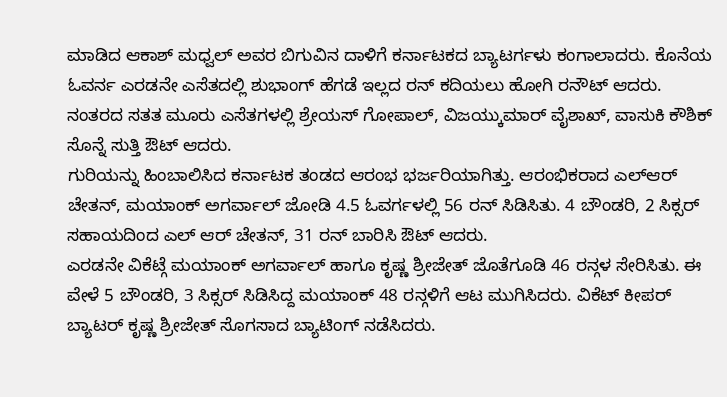ಮಾಡಿದ ಆಕಾಶ್ ಮಧ್ವಲ್ ಅವರ ಬಿಗುವಿನ ದಾಳಿಗೆ ಕರ್ನಾಟಕದ ಬ್ಯಾಟರ್ಗಳು ಕಂಗಾಲಾದರು. ಕೊನೆಯ ಓವರ್ನ ಎರಡನೇ ಎಸೆತದಲ್ಲಿ ಶುಭಾಂಗ್ ಹೆಗಡೆ ಇಲ್ಲದ ರನ್ ಕದಿಯಲು ಹೋಗಿ ರನೌಟ್ ಆದರು. ನಂತರದ ಸತತ ಮೂರು ಎಸೆತಗಳಲ್ಲಿ ಶ್ರೇಯಸ್ ಗೋಪಾಲ್, ವಿಜಯ್ಕುಮಾರ್ ವೈಶಾಖ್, ವಾಸುಕಿ ಕೌಶಿಕ್ ಸೊನ್ನೆ ಸುತ್ತಿ ಔಟ್ ಆದರು.
ಗುರಿಯನ್ನು ಹಿಂಬಾಲಿಸಿದ ಕರ್ನಾಟಕ ತಂಡದ ಆರಂಭ ಭರ್ಜರಿಯಾಗಿತ್ತು. ಆರಂಭಿಕರಾದ ಎಲ್ಆರ್ ಚೇತನ್, ಮಯಾಂಕ್ ಅಗರ್ವಾಲ್ ಜೋಡಿ 4.5 ಓವರ್ಗಳಲ್ಲಿ 56 ರನ್ ಸಿಡಿಸಿತು. 4 ಬೌಂಡರಿ, 2 ಸಿಕ್ಸರ್ ಸಹಾಯದಿಂದ ಎಲ್ ಆರ್ ಚೇತನ್, 31 ರನ್ ಬಾರಿಸಿ ಔಟ್ ಆದರು.
ಎರಡನೇ ವಿಕೆಟ್ಗೆ ಮಯಾಂಕ್ ಅಗರ್ವಾಲ್ ಹಾಗೂ ಕೃಷ್ಣ ಶ್ರೀಜೇತ್ ಜೊತೆಗೂಡಿ 46 ರನ್ಗಳ ಸೇರಿಸಿತು. ಈ ವೇಳೆ 5 ಬೌಂಡರಿ, 3 ಸಿಕ್ಸರ್ ಸಿಡಿಸಿದ್ದ ಮಯಾಂಕ್ 48 ರನ್ಗಳಿಗೆ ಆಟ ಮುಗಿಸಿದರು. ವಿಕೆಟ್ ಕೀಪರ್ ಬ್ಯಾಟರ್ ಕೃಷ್ಣ ಶ್ರೀಜೇತ್ ಸೊಗಸಾದ ಬ್ಯಾಟಿಂಗ್ ನಡೆಸಿದರು.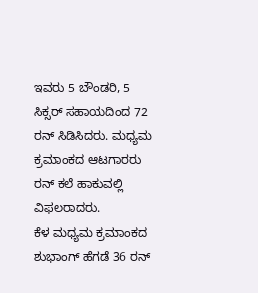ಇವರು 5 ಬೌಂಡರಿ, 5 ಸಿಕ್ಸರ್ ಸಹಾಯದಿಂದ 72 ರನ್ ಸಿಡಿಸಿದರು. ಮಧ್ಯಮ ಕ್ರಮಾಂಕದ ಆಟಗಾರರು ರನ್ ಕಲೆ ಹಾಕುವಲ್ಲಿ ವಿಫಲರಾದರು.
ಕೆಳ ಮಧ್ಯಮ ಕ್ರಮಾಂಕದ ಶುಭಾಂಗ್ ಹೆಗಡೆ 36 ರನ್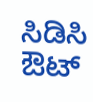ಸಿಡಿಸಿ ಔಟ್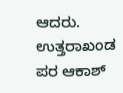ಆದರು. ಉತ್ತರಾಖಂಡ ಪರ ಆಕಾಶ್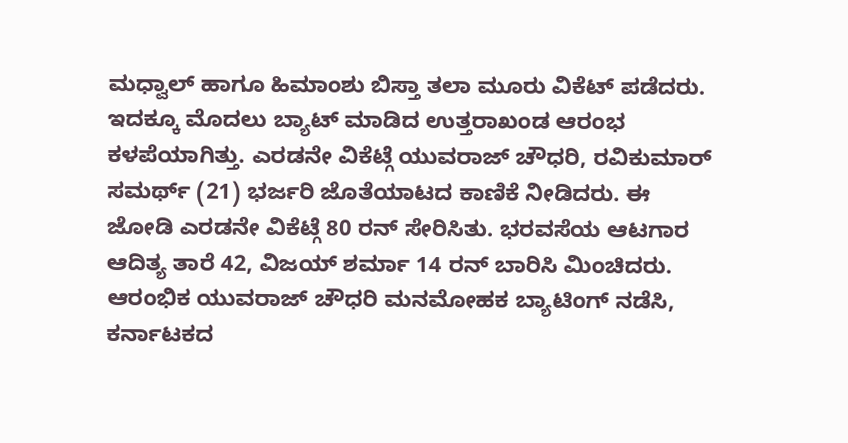ಮಧ್ವಾಲ್ ಹಾಗೂ ಹಿಮಾಂಶು ಬಿಸ್ತಾ ತಲಾ ಮೂರು ವಿಕೆಟ್ ಪಡೆದರು.
ಇದಕ್ಕೂ ಮೊದಲು ಬ್ಯಾಟ್ ಮಾಡಿದ ಉತ್ತರಾಖಂಡ ಆರಂಭ ಕಳಪೆಯಾಗಿತ್ತು. ಎರಡನೇ ವಿಕೆಟ್ಗೆ ಯುವರಾಜ್ ಚೌಧರಿ, ರವಿಕುಮಾರ್ ಸಮರ್ಥ್ (21) ಭರ್ಜರಿ ಜೊತೆಯಾಟದ ಕಾಣಿಕೆ ನೀಡಿದರು. ಈ ಜೋಡಿ ಎರಡನೇ ವಿಕೆಟ್ಗೆ 80 ರನ್ ಸೇರಿಸಿತು. ಭರವಸೆಯ ಆಟಗಾರ ಆದಿತ್ಯ ತಾರೆ 42, ವಿಜಯ್ ಶರ್ಮಾ 14 ರನ್ ಬಾರಿಸಿ ಮಿಂಚಿದರು.
ಆರಂಭಿಕ ಯುವರಾಜ್ ಚೌಧರಿ ಮನಮೋಹಕ ಬ್ಯಾಟಿಂಗ್ ನಡೆಸಿ, ಕರ್ನಾಟಕದ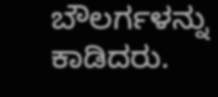ಬೌಲರ್ಗಳನ್ನು ಕಾಡಿದರು.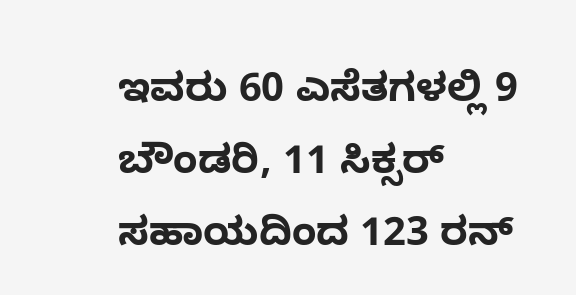ಇವರು 60 ಎಸೆತಗಳಲ್ಲಿ 9 ಬೌಂಡರಿ, 11 ಸಿಕ್ಸರ್ ಸಹಾಯದಿಂದ 123 ರನ್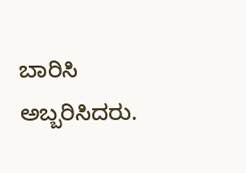ಬಾರಿಸಿ ಅಬ್ಬರಿಸಿದರು.